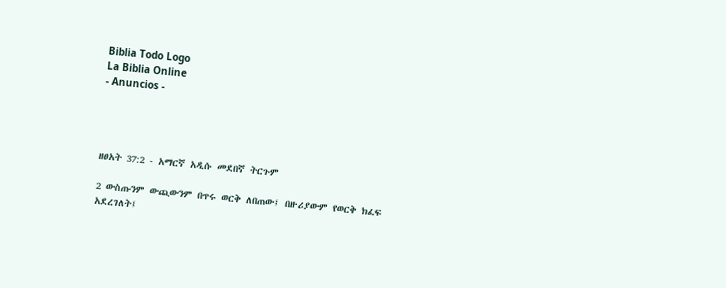Biblia Todo Logo
La Biblia Online
- Anuncios -




ዘፀአት 37:2 - አማርኛ አዲሱ መደበኛ ትርጉም

2 ውስጡንም ውጪውንም በጥሩ ወርቅ ለበጠው፤ በዙሪያውም የወርቅ ክፈፍ አደረገለት፤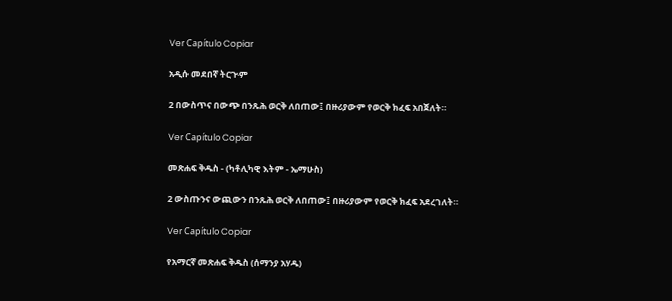Ver Capítulo Copiar

አዲሱ መደበኛ ትርጒም

2 በውስጥና በውጭ በንጹሕ ወርቅ ለበጠው፤ በዙሪያውም የወርቅ ክፈፍ አበጀለት።

Ver Capítulo Copiar

መጽሐፍ ቅዱስ - (ካቶሊካዊ እትም - ኤማሁስ)

2 ውስጡንና ውጪውን በንጹሕ ወርቅ ለበጠው፤ በዙሪያውም የወርቅ ክፈፍ አደረገለት።

Ver Capítulo Copiar

የአማርኛ መጽሐፍ ቅዱስ (ሰማንያ አሃዱ)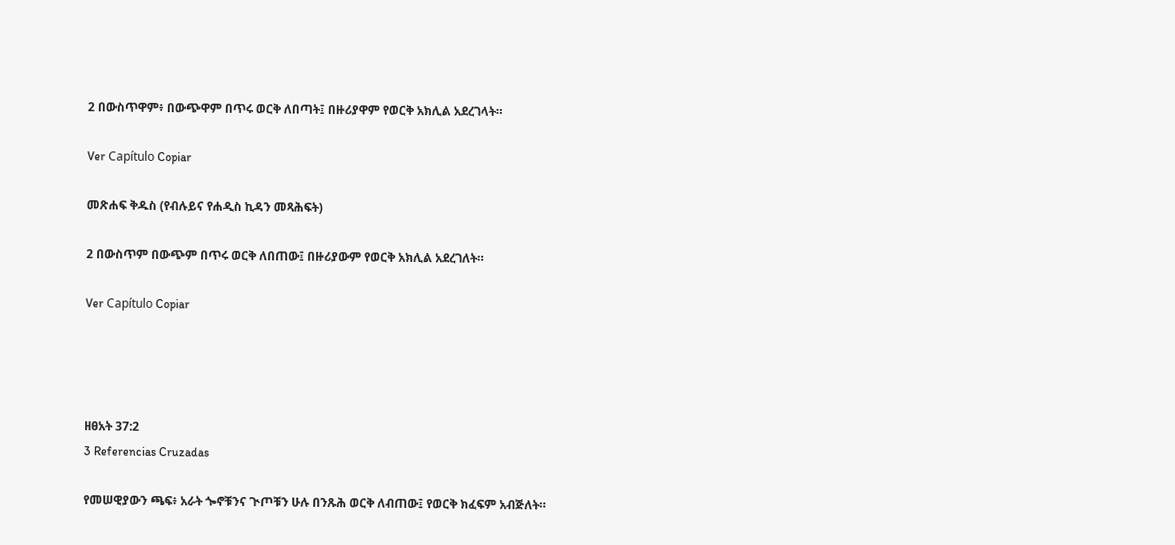2 በውስጥዋም፥ በውጭዋም በጥሩ ወርቅ ለበጣት፤ በዙሪያዋም የወርቅ አክሊል አደረገላት።

Ver Capítulo Copiar

መጽሐፍ ቅዱስ (የብሉይና የሐዲስ ኪዳን መጻሕፍት)

2 በውስጥም በውጭም በጥሩ ወርቅ ለበጠው፤ በዙሪያውም የወርቅ አክሊል አደረገለት።

Ver Capítulo Copiar




ዘፀአት 37:2
3 Referencias Cruzadas

የመሠዊያውን ጫፍ፥ አራት ጐኖቹንና ጒጦቹን ሁሉ በንጹሕ ወርቅ ለብጠው፤ የወርቅ ክፈፍም አብጅለት።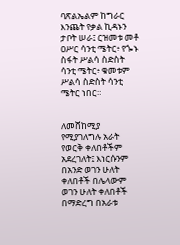ባጽልኤልም ከግራር እንጨት የቃል ኪዳኑን ታቦት ሠራ፤ ርዝመቱ መቶ ዐሥር ሳንቲ ሜትር፥ የጐኑ ስፋት ሥልሳ ስድስት ሳንቲ ሜትር፥ ቁመቱም ሥልሳ ስድስት ሳንቲ ሜትር ነበር።


ለመሸከሚያ የሚያገለግሉ አራት የወርቅ ቀለበቶችም አደረገለት፤ እነርሱንም በአንድ ወገን ሁለት ቀለበቶች በሌላውም ወገን ሁለት ቀለበቶች በማድረግ በአራቱ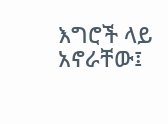እግሮች ላይ አኖራቸው፤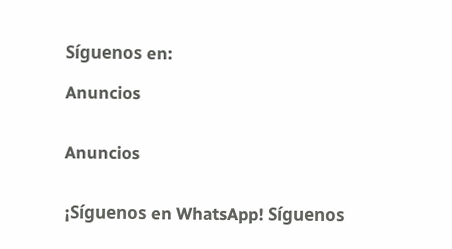Síguenos en:

Anuncios


Anuncios


¡Síguenos en WhatsApp! Síguenos